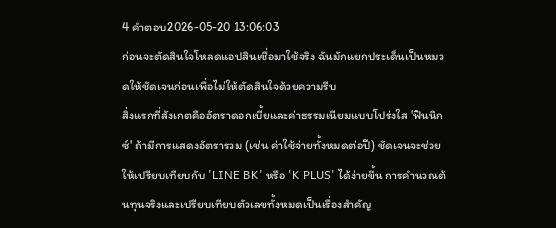4 คำตอบ2026-05-20 13:06:03
ก่อนจะตัดสินใจโหลดแอปสินเชื่อมาใช้จริง ฉันมักแยกประเด็นเป็นหมวดให้ชัดเจนก่อนเพื่อไม่ให้ตัดสินใจด้วยความรีบ
สิ่งแรกที่สังเกตคืออัตราดอกเบี้ยและค่าธรรมเนียมแบบโปร่งใส 'ฟินนิกซ์' ถ้ามีการแสดงอัตรารวม (เช่น ค่าใช้จ่ายทั้งหมดต่อปี) ชัดเจนจะช่วยให้เปรียบเทียบกับ 'LINE BK' หรือ 'K PLUS' ได้ง่ายขึ้น การคำนวณต้นทุนจริงและเปรียบเทียบตัวเลขทั้งหมดเป็นเรื่องสำคัญ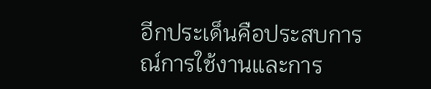อีกประเด็นคือประสบการณ์การใช้งานและการ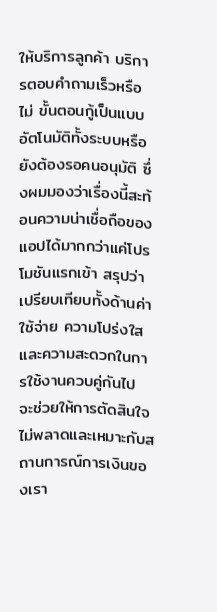ให้บริการลูกค้า บริการตอบคำถามเร็วหรือไม่ ขั้นตอนกู้เป็นแบบอัตโนมัติทั้งระบบหรือยังต้องรอคนอนุมัติ ซึ่งผมมองว่าเรื่องนี้สะท้อนความน่าเชื่อถือของแอปได้มากกว่าแค่โปรโมชันแรกเข้า สรุปว่าเปรียบเทียบทั้งด้านค่าใช้จ่าย ความโปร่งใส และความสะดวกในการใช้งานควบคู่กันไป จะช่วยให้การตัดสินใจไม่พลาดและเหมาะกับสถานการณ์การเงินของเรา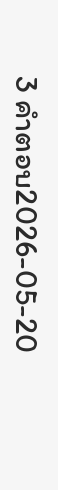3 คำตอบ2026-05-20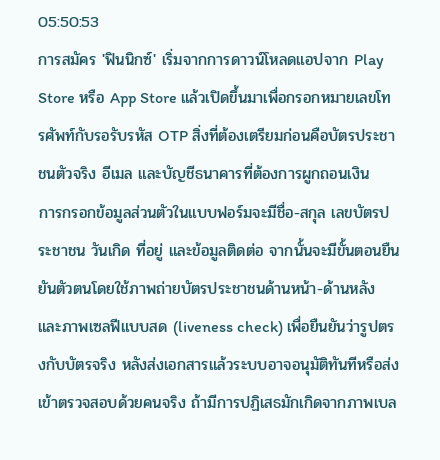05:50:53
การสมัคร 'ฟินนิกซ์' เริ่มจากการดาวน์โหลดแอปจาก Play Store หรือ App Store แล้วเปิดขึ้นมาเพื่อกรอกหมายเลขโทรศัพท์กับรอรับรหัส OTP สิ่งที่ต้องเตรียมก่อนคือบัตรประชาชนตัวจริง อีเมล และบัญชีธนาคารที่ต้องการผูกถอนเงิน
การกรอกข้อมูลส่วนตัวในแบบฟอร์มจะมีชื่อ-สกุล เลขบัตรประชาชน วันเกิด ที่อยู่ และข้อมูลติดต่อ จากนั้นจะมีขั้นตอนยืนยันตัวตนโดยใช้ภาพถ่ายบัตรประชาชนด้านหน้า-ด้านหลัง และภาพเซลฟีแบบสด (liveness check) เพื่อยืนยันว่ารูปตรงกับบัตรจริง หลังส่งเอกสารแล้วระบบอาจอนุมัติทันทีหรือส่งเข้าตรวจสอบด้วยคนจริง ถ้ามีการปฏิเสธมักเกิดจากภาพเบล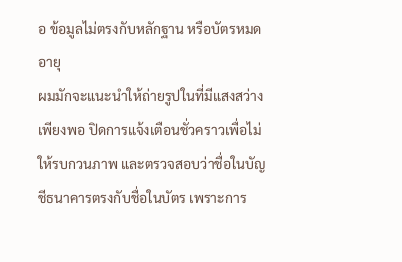อ ข้อมูลไม่ตรงกับหลักฐาน หรือบัตรหมดอายุ
ผมมักจะแนะนำให้ถ่ายรูปในที่มีแสงสว่างเพียงพอ ปิดการแจ้งเตือนชั่วคราวเพื่อไม่ให้รบกวนภาพ และตรวจสอบว่าชื่อในบัญชีธนาคารตรงกับชื่อในบัตร เพราะการ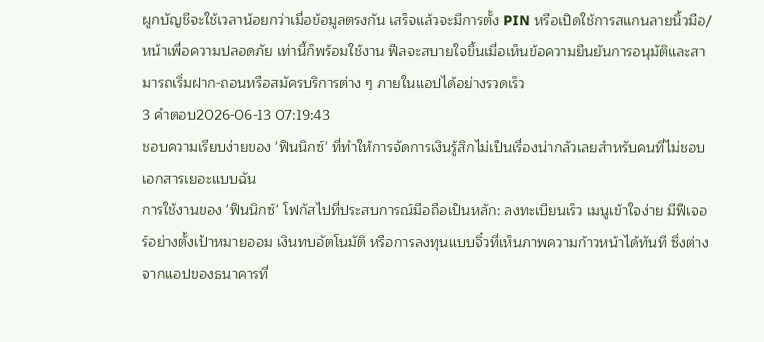ผูกบัญชีจะใช้เวลาน้อยกว่าเมื่อข้อมูลตรงกัน เสร็จแล้วจะมีการตั้ง PIN หรือเปิดใช้การสแกนลายนิ้วมือ/หน้าเพื่อความปลอดภัย เท่านี้ก็พร้อมใช้งาน ฟีลจะสบายใจขึ้นเมื่อเห็นข้อความยืนยันการอนุมัติและสามารถเริ่มฝาก-ถอนหรือสมัครบริการต่าง ๆ ภายในแอปได้อย่างรวดเร็ว
3 คำตอบ2026-06-13 07:19:43
ชอบความเรียบง่ายของ 'ฟินนิกซ์' ที่ทำให้การจัดการเงินรู้สึกไม่เป็นเรื่องน่ากลัวเลยสำหรับคนที่ไม่ชอบเอกสารเยอะแบบฉัน
การใช้งานของ 'ฟินนิกซ์' โฟกัสไปที่ประสบการณ์มือถือเป็นหลัก: ลงทะเบียนเร็ว เมนูเข้าใจง่าย มีฟีเจอร์อย่างตั้งเป้าหมายออม เงินทบอัตโนมัติ หรือการลงทุนแบบจิ๋วที่เห็นภาพความก้าวหน้าได้ทันที ซึ่งต่างจากแอปของธนาคารที่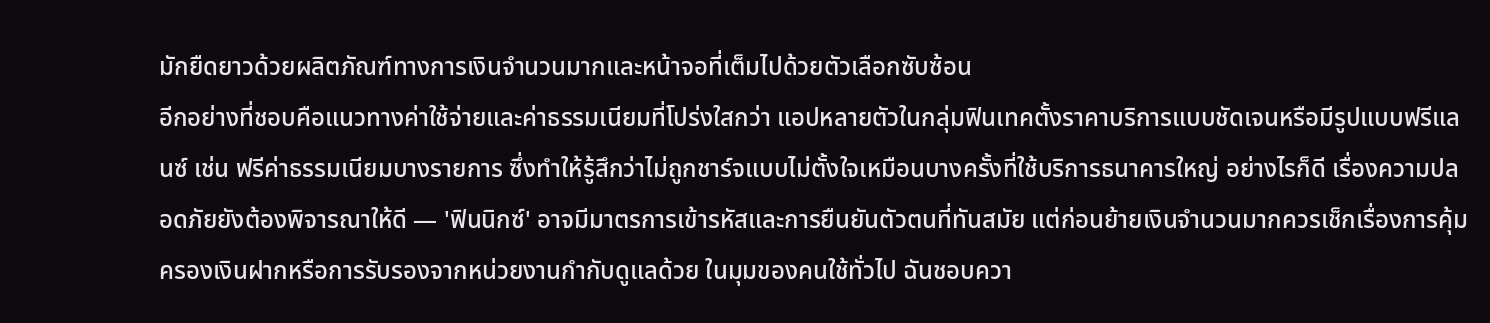มักยืดยาวด้วยผลิตภัณฑ์ทางการเงินจำนวนมากและหน้าจอที่เต็มไปด้วยตัวเลือกซับซ้อน
อีกอย่างที่ชอบคือแนวทางค่าใช้จ่ายและค่าธรรมเนียมที่โปร่งใสกว่า แอปหลายตัวในกลุ่มฟินเทคตั้งราคาบริการแบบชัดเจนหรือมีรูปแบบฟรีแลนซ์ เช่น ฟรีค่าธรรมเนียมบางรายการ ซึ่งทำให้รู้สึกว่าไม่ถูกชาร์จแบบไม่ตั้งใจเหมือนบางครั้งที่ใช้บริการธนาคารใหญ่ อย่างไรก็ดี เรื่องความปลอดภัยยังต้องพิจารณาให้ดี — 'ฟินนิกซ์' อาจมีมาตรการเข้ารหัสและการยืนยันตัวตนที่ทันสมัย แต่ก่อนย้ายเงินจำนวนมากควรเช็กเรื่องการคุ้มครองเงินฝากหรือการรับรองจากหน่วยงานกำกับดูแลด้วย ในมุมของคนใช้ทั่วไป ฉันชอบควา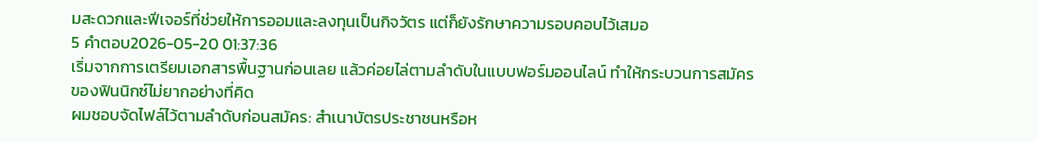มสะดวกและฟีเจอร์ที่ช่วยให้การออมและลงทุนเป็นกิจวัตร แต่ก็ยังรักษาความรอบคอบไว้เสมอ
5 คำตอบ2026-05-20 01:37:36
เริ่มจากการเตรียมเอกสารพื้นฐานก่อนเลย แล้วค่อยไล่ตามลำดับในแบบฟอร์มออนไลน์ ทำให้กระบวนการสมัครของฟินนิกซ์ไม่ยากอย่างที่คิด
ผมชอบจัดไฟล์ไว้ตามลำดับก่อนสมัคร: สำเนาบัตรประชาชนหรือห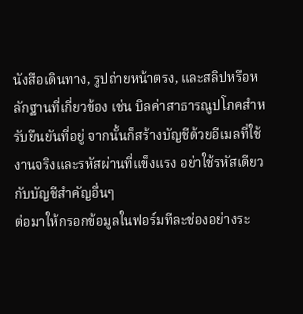นังสือเดินทาง, รูปถ่ายหน้าตรง, และสลิปหรือหลักฐานที่เกี่ยวข้อง เช่น บิลค่าสาธารณูปโภคสำหรับยืนยันที่อยู่ จากนั้นก็สร้างบัญชีด้วยอีเมลที่ใช้งานจริงและรหัสผ่านที่แข็งแรง อย่าใช้รหัสเดียวกับบัญชีสำคัญอื่นๆ
ต่อมาให้กรอกข้อมูลในฟอร์มทีละช่องอย่างระ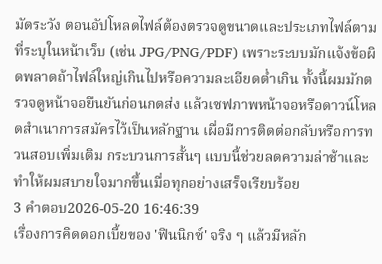มัดระวัง ตอนอัปโหลดไฟล์ต้องตรวจดูขนาดและประเภทไฟล์ตามที่ระบุในหน้าเว็บ (เช่น JPG/PNG/PDF) เพราะระบบมักแจ้งข้อผิดพลาดถ้าไฟล์ใหญ่เกินไปหรือความละเอียดต่ำเกิน ทั้งนี้ผมมักตรวจดูหน้าจอยืนยันก่อนกดส่ง แล้วเซฟภาพหน้าจอหรือดาวน์โหลดสำเนาการสมัครไว้เป็นหลักฐาน เผื่อมีการติดต่อกลับหรือการทวนสอบเพิ่มเติม กระบวนการสั้นๆ แบบนี้ช่วยลดความล่าช้าและทำให้ผมสบายใจมากขึ้นเมื่อทุกอย่างเสร็จเรียบร้อย
3 คำตอบ2026-05-20 16:46:39
เรื่องการคิดดอกเบี้ยของ 'ฟินนิกซ์' จริง ๆ แล้วมีหลัก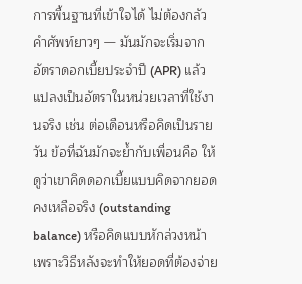การพื้นฐานที่เข้าใจได้ ไม่ต้องกลัวคำศัพท์ยาวๆ — มันมักจะเริ่มจากอัตราดอกเบี้ยประจำปี (APR) แล้วแปลงเป็นอัตราในหน่วยเวลาที่ใช้งานจริง เช่น ต่อเดือนหรือคิดเป็นรายวัน ข้อที่ฉันมักจะย้ำกับเพื่อนคือ ให้ดูว่าเขาคิดดอกเบี้ยแบบคิดจากยอดคงเหลือจริง (outstanding balance) หรือคิดแบบหักล่วงหน้า เพราะวิธีหลังจะทำให้ยอดที่ต้องจ่าย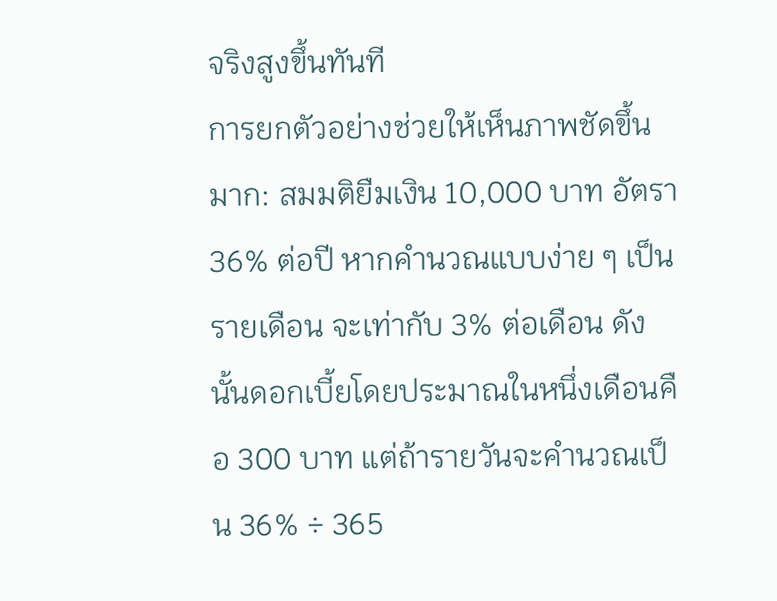จริงสูงขึ้นทันที
การยกตัวอย่างช่วยให้เห็นภาพชัดขึ้นมาก: สมมติยืมเงิน 10,000 บาท อัตรา 36% ต่อปี หากคำนวณแบบง่าย ๆ เป็นรายเดือน จะเท่ากับ 3% ต่อเดือน ดังนั้นดอกเบี้ยโดยประมาณในหนึ่งเดือนคือ 300 บาท แต่ถ้ารายวันจะคำนวณเป็น 36% ÷ 365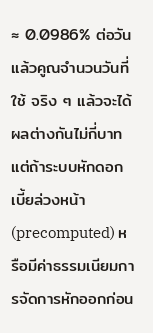≈ 0.0986% ต่อวัน แล้วคูณจำนวนวันที่ใช้ จริง ๆ แล้วจะได้ผลต่างกันไม่กี่บาท แต่ถ้าระบบหักดอกเบี้ยล่วงหน้า (precomputed) หรือมีค่าธรรมเนียมการจัดการหักออกก่อน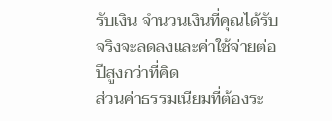รับเงิน จำนวนเงินที่คุณได้รับจริงจะลดลงและค่าใช้จ่ายต่อปีสูงกว่าที่คิด
ส่วนค่าธรรมเนียมที่ต้องระ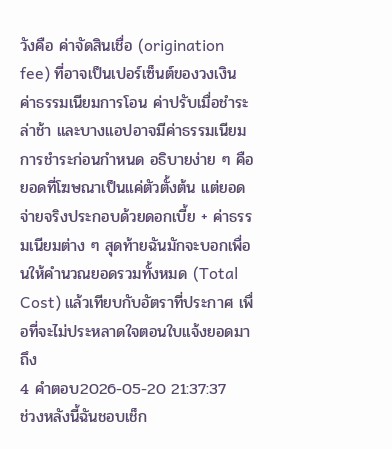วังคือ ค่าจัดสินเชื่อ (origination fee) ที่อาจเป็นเปอร์เซ็นต์ของวงเงิน ค่าธรรมเนียมการโอน ค่าปรับเมื่อชำระล่าช้า และบางแอปอาจมีค่าธรรมเนียมการชำระก่อนกำหนด อธิบายง่าย ๆ คือ ยอดที่โฆษณาเป็นแค่ตัวตั้งต้น แต่ยอดจ่ายจริงประกอบด้วยดอกเบี้ย + ค่าธรรมเนียมต่าง ๆ สุดท้ายฉันมักจะบอกเพื่อนให้คำนวณยอดรวมทั้งหมด (Total Cost) แล้วเทียบกับอัตราที่ประกาศ เพื่อที่จะไม่ประหลาดใจตอนใบแจ้งยอดมาถึง
4 คำตอบ2026-05-20 21:37:37
ช่วงหลังนี้ฉันชอบเช็ก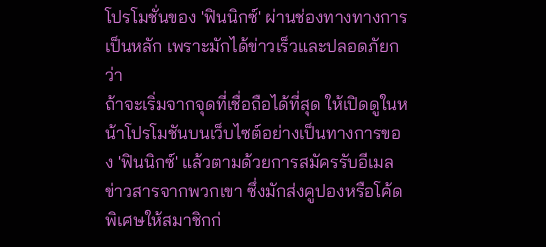โปรโมชั่นของ 'ฟินนิกซ์' ผ่านช่องทางทางการเป็นหลัก เพราะมักได้ข่าวเร็วและปลอดภัยกว่า
ถ้าจะเริ่มจากจุดที่เชื่อถือได้ที่สุด ให้เปิดดูในหน้าโปรโมชันบนเว็บไซต์อย่างเป็นทางการของ 'ฟินนิกซ์' แล้วตามด้วยการสมัครรับอีเมลข่าวสารจากพวกเขา ซึ่งมักส่งคูปองหรือโค้ดพิเศษให้สมาชิกก่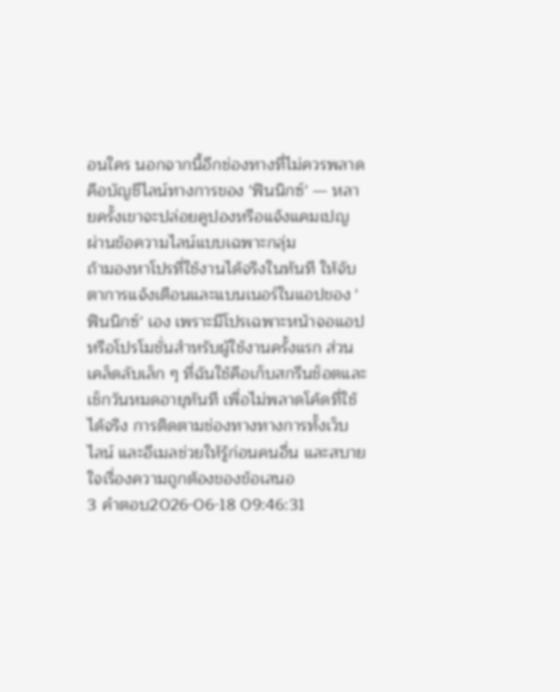อนใคร นอกจากนี้อีกช่องทางที่ไม่ควรพลาดคือบัญชีไลน์ทางการของ 'ฟินนิกซ์' — หลายครั้งเขาจะปล่อยคูปองหรือแจ้งแคมเปญผ่านข้อความไลน์แบบเฉพาะกลุ่ม
ถ้ามองหาโปรที่ใช้งานได้จริงในทันที ให้จับตาการแจ้งเตือนและแบนเนอร์ในแอปของ 'ฟินนิกซ์' เอง เพราะมีโปรเฉพาะหน้าจอแอปหรือโปรโมชั่นสำหรับผู้ใช้งานครั้งแรก ส่วนเคล็ดลับเล็ก ๆ ที่ฉันใช้คือเก็บสกรีนช็อตและเช็กวันหมดอายุทันที เพื่อไม่พลาดโค้ดที่ใช้ได้จริง การติดตามช่องทางทางการทั้งเว็บ ไลน์ และอีเมลช่วยให้รู้ก่อนคนอื่น และสบายใจเรื่องความถูกต้องของข้อเสนอ
3 คำตอบ2026-06-18 09:46:31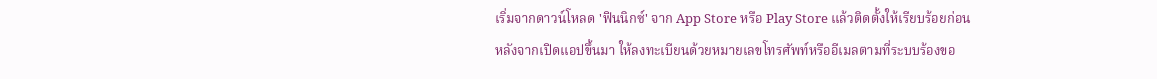เริ่มจากดาวน์โหลด 'ฟินนิกซ์' จาก App Store หรือ Play Store แล้วติดตั้งให้เรียบร้อยก่อน
หลังจากเปิดแอปขึ้นมา ให้ลงทะเบียนด้วยหมายเลขโทรศัพท์หรืออีเมลตามที่ระบบร้องขอ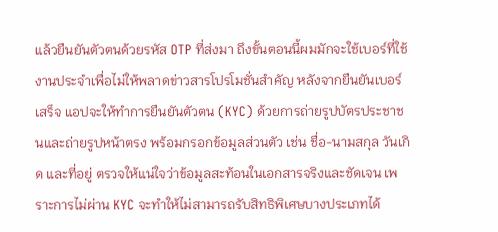แล้วยืนยันตัวตนด้วยรหัส OTP ที่ส่งมา ถึงขั้นตอนนี้ผมมักจะใช้เบอร์ที่ใช้งานประจำเพื่อไม่ให้พลาดข่าวสารโปรโมชั่นสำคัญ หลังจากยืนยันเบอร์เสร็จ แอปจะให้ทำการยืนยันตัวตน (KYC) ด้วยการถ่ายรูปบัตรประชาชนและถ่ายรูปหน้าตรง พร้อมกรอกข้อมูลส่วนตัว เช่น ชื่อ-นามสกุล วันเกิด และที่อยู่ ตรวจให้แน่ใจว่าข้อมูลสะท้อนในเอกสารจริงและชัดเจน เพราะการไม่ผ่าน KYC จะทำให้ไม่สามารถรับสิทธิพิเศษบางประเภทได้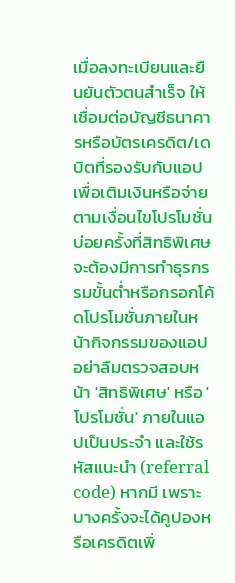เมื่อลงทะเบียนและยืนยันตัวตนสำเร็จ ให้เชื่อมต่อบัญชีธนาคารหรือบัตรเครดิต/เดบิตที่รองรับกับแอปเพื่อเติมเงินหรือจ่ายตามเงื่อนไขโปรโมชั่น บ่อยครั้งที่สิทธิพิเศษจะต้องมีการทำธุรกรรมขั้นต่ำหรือกรอกโค้ดโปรโมชั่นภายในหน้ากิจกรรมของแอป อย่าลืมตรวจสอบหน้า 'สิทธิพิเศษ' หรือ 'โปรโมชั่น' ภายในแอปเป็นประจำ และใช้รหัสแนะนำ (referral code) หากมี เพราะบางครั้งจะได้คูปองหรือเครดิตเพิ่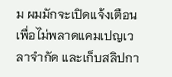ม ผมมักจะเปิดแจ้งเตือนเพื่อไม่พลาดแคมเปญเวลาจำกัด และเก็บสลิปกา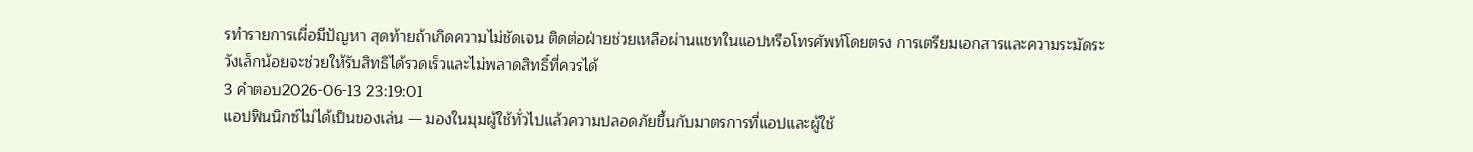รทำรายการเผื่อมีปัญหา สุดท้ายถ้าเกิดความไม่ชัดเจน ติดต่อฝ่ายช่วยเหลือผ่านแชทในแอปหรือโทรศัพท์โดยตรง การเตรียมเอกสารและความระมัดระวังเล็กน้อยจะช่วยให้รับสิทธิได้รวดเร็วและไม่พลาดสิทธิ์ที่ควรได้
3 คำตอบ2026-06-13 23:19:01
แอปฟินนิกซ์ไม่ได้เป็นของเล่น — มองในมุมผู้ใช้ทั่วไปแล้วความปลอดภัยขึ้นกับมาตรการที่แอปและผู้ใช้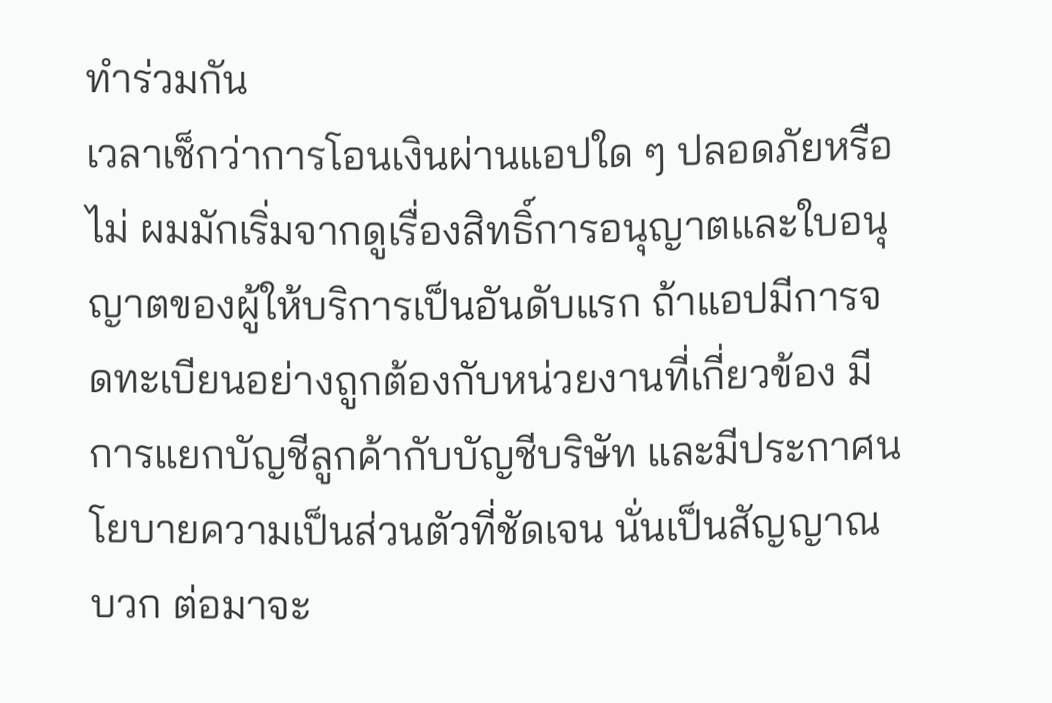ทำร่วมกัน
เวลาเช็กว่าการโอนเงินผ่านแอปใด ๆ ปลอดภัยหรือไม่ ผมมักเริ่มจากดูเรื่องสิทธิ์การอนุญาตและใบอนุญาตของผู้ให้บริการเป็นอันดับแรก ถ้าแอปมีการจดทะเบียนอย่างถูกต้องกับหน่วยงานที่เกี่ยวข้อง มีการแยกบัญชีลูกค้ากับบัญชีบริษัท และมีประกาศนโยบายความเป็นส่วนตัวที่ชัดเจน นั่นเป็นสัญญาณบวก ต่อมาจะ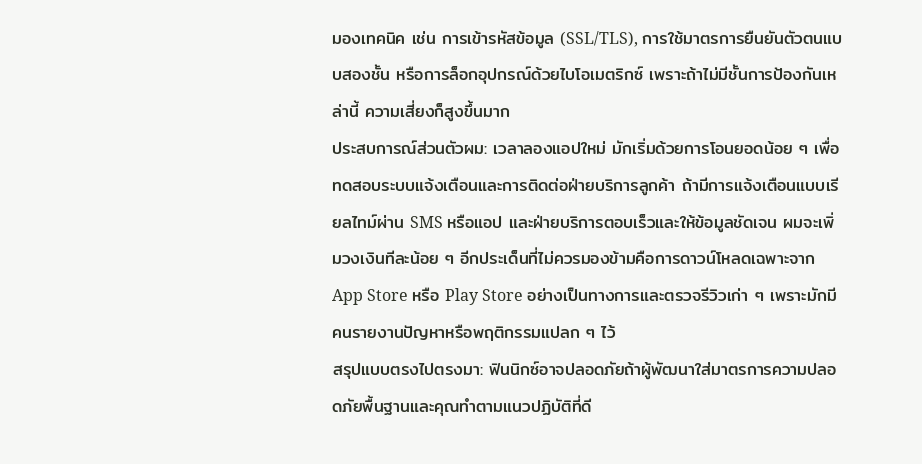มองเทคนิค เช่น การเข้ารหัสข้อมูล (SSL/TLS), การใช้มาตรการยืนยันตัวตนแบบสองชั้น หรือการล็อกอุปกรณ์ด้วยไบโอเมตริกซ์ เพราะถ้าไม่มีชั้นการป้องกันเหล่านี้ ความเสี่ยงก็สูงขึ้นมาก
ประสบการณ์ส่วนตัวผม: เวลาลองแอปใหม่ มักเริ่มด้วยการโอนยอดน้อย ๆ เพื่อทดสอบระบบแจ้งเตือนและการติดต่อฝ่ายบริการลูกค้า ถ้ามีการแจ้งเตือนแบบเรียลไทม์ผ่าน SMS หรือแอป และฝ่ายบริการตอบเร็วและให้ข้อมูลชัดเจน ผมจะเพิ่มวงเงินทีละน้อย ๆ อีกประเด็นที่ไม่ควรมองข้ามคือการดาวน์โหลดเฉพาะจาก App Store หรือ Play Store อย่างเป็นทางการและตรวจรีวิวเก่า ๆ เพราะมักมีคนรายงานปัญหาหรือพฤติกรรมแปลก ๆ ไว้
สรุปแบบตรงไปตรงมา: ฟินนิกซ์อาจปลอดภัยถ้าผู้พัฒนาใส่มาตรการความปลอดภัยพื้นฐานและคุณทำตามแนวปฏิบัติที่ดี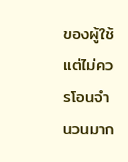ของผู้ใช้ แต่ไม่ควรโอนจำนวนมาก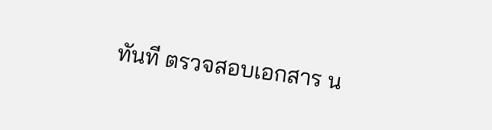ทันที ตรวจสอบเอกสาร น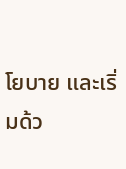โยบาย และเริ่มด้ว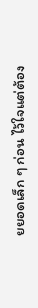ยยอดเล็ก ๆ ก่อน ไว้ใจแต่ต้อง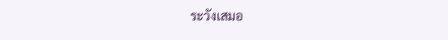ระวังเสมอ